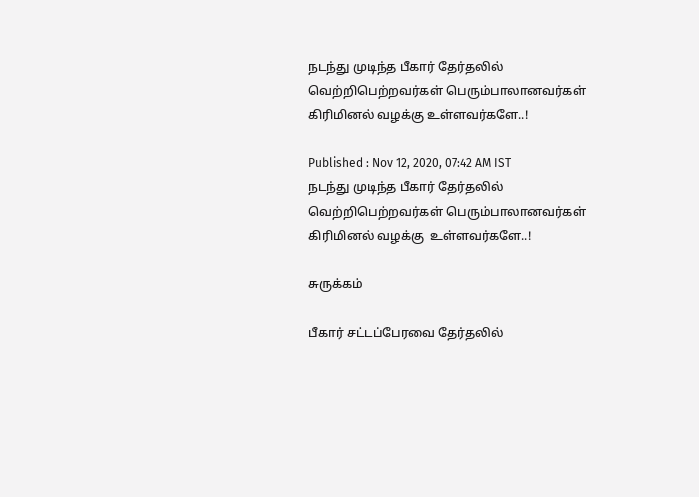நடந்து முடிந்த பீகார் தேர்தலில் வெற்றிபெற்றவர்கள் பெரும்பாலானவர்கள் கிரிமினல் வழக்கு உள்ளவர்களே..!

Published : Nov 12, 2020, 07:42 AM IST
நடந்து முடிந்த பீகார் தேர்தலில் வெற்றிபெற்றவர்கள் பெரும்பாலானவர்கள்   கிரிமினல் வழக்கு  உள்ளவர்களே..!

சுருக்கம்

பீகார் சட்டப்பேரவை தேர்தலில்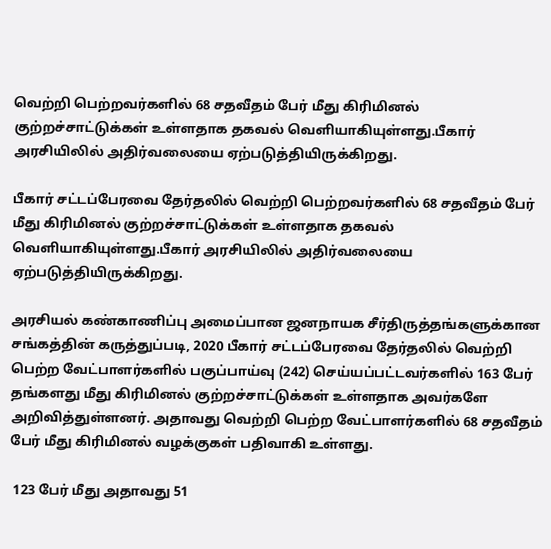வெற்றி பெற்றவர்களில் 68 சதவீதம் பேர் மீது கிரிமினல் குற்றச்சாட்டுக்கள் உள்ளதாக தகவல் வெளியாகியுள்ளது.பீகார் அரசியிலில் அதிர்வலையை ஏற்படுத்தியிருக்கிறது.

பீகார் சட்டப்பேரவை தேர்தலில் வெற்றி பெற்றவர்களில் 68 சதவீதம் பேர் மீது கிரிமினல் குற்றச்சாட்டுக்கள் உள்ளதாக தகவல் வெளியாகியுள்ளது.பீகார் அரசியிலில் அதிர்வலையை ஏற்படுத்தியிருக்கிறது.

அரசியல் கண்காணிப்பு அமைப்பான ஜனநாயக சீர்திருத்தங்களுக்கான சங்கத்தின் கருத்துப்படி, 2020 பீகார் சட்டப்பேரவை தேர்தலில் வெற்றி பெற்ற வேட்பாளர்களில் பகுப்பாய்வு (242) செய்யப்பட்டவர்களில் 163 பேர் தங்களது மீது கிரிமினல் குற்றச்சாட்டுக்கள் உள்ளதாக அவர்களே அறிவித்துள்ளனர். அதாவது வெற்றி பெற்ற வேட்பாளர்களில் 68 சதவீதம் பேர் மீது கிரிமினல் வழக்குகள் பதிவாகி உள்ளது.

 123 பேர் மீது அதாவது 51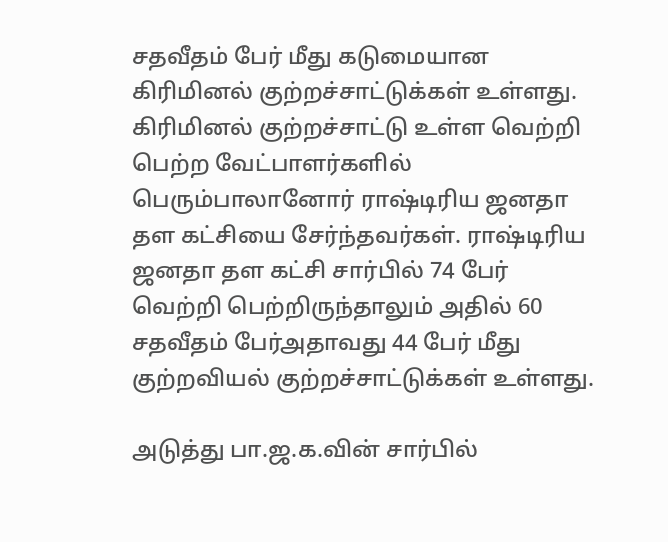சதவீதம் பேர் மீது கடுமையான கிரிமினல் குற்றச்சாட்டுக்கள் உள்ளது. கிரிமினல் குற்றச்சாட்டு உள்ள வெற்றி பெற்ற வேட்பாளர்களில் பெரும்பாலானோர் ராஷ்டிரிய ஜனதா தள கட்சியை சேர்ந்தவர்கள். ராஷ்டிரிய ஜனதா தள கட்சி சார்பில் 74 பேர் வெற்றி பெற்றிருந்தாலும் அதில் 60 சதவீதம் பேர்அதாவது 44 பேர் மீது குற்றவியல் குற்றச்சாட்டுக்கள் உள்ளது.

அடுத்து பா.ஜ.க.வின் சார்பில்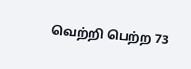வெற்றி பெற்ற 73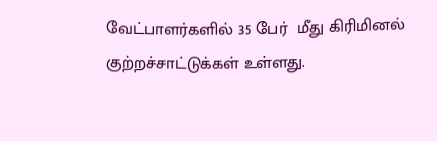வேட்பாளர்களில் 35 பேர்  மீது கிரிமினல் குற்றச்சாட்டுக்கள் உள்ளது.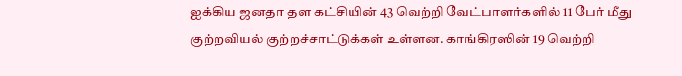ஐக்கிய ஜனதா தள கட்சியின் 43 வெற்றி வேட்பாளர்களில் 11 பேர் மீது குற்றவியல் குற்றச்சாட்டுக்கள் உள்ளன. காங்கிரஸின் 19 வெற்றி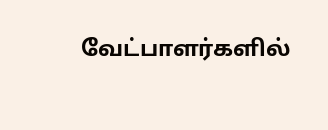வேட்பாளர்களில்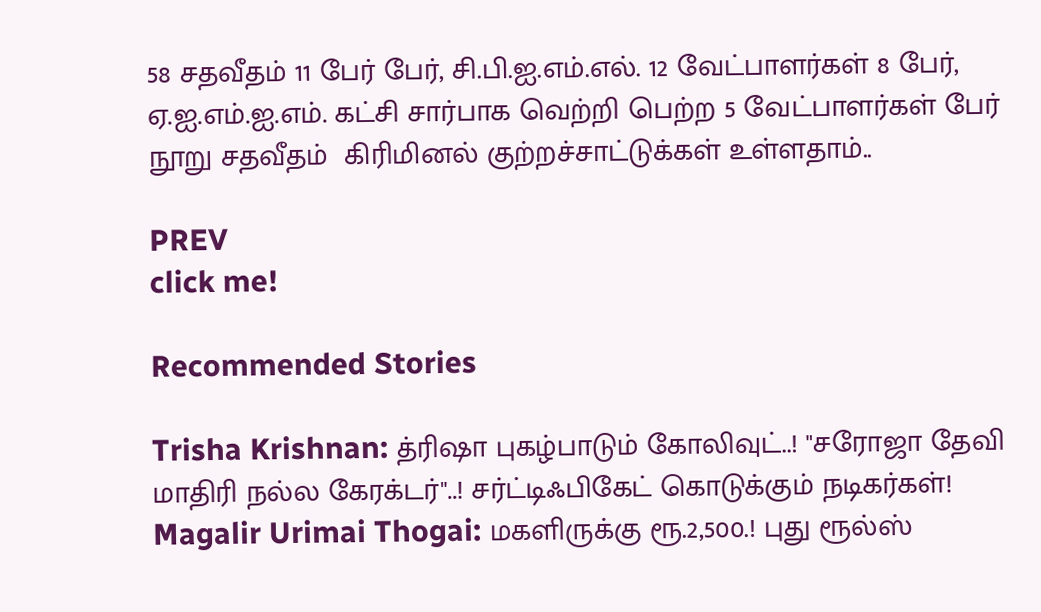58 சதவீதம் 11 பேர் பேர், சி.பி.ஐ.எம்.எல். 12 வேட்பாளர்கள் 8 பேர், ஏ.ஐ.எம்.ஐ.எம். கட்சி சார்பாக வெற்றி பெற்ற 5 வேட்பாளர்கள் பேர் நூறு சதவீதம்  கிரிமினல் குற்றச்சாட்டுக்கள் உள்ளதாம்..

PREV
click me!

Recommended Stories

Trisha Krishnan: த்ரிஷா புகழ்பாடும் கோலிவுட்..! "சரோஜா தேவி மாதிரி நல்ல கேரக்டர்"..! சர்ட்டிஃபிகேட் கொடுக்கும் நடிகர்கள்!
Magalir Urimai Thogai: மகளிருக்கு ரூ.2,500.! புது ரூல்ஸ்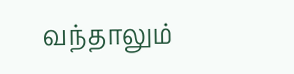வந்தாலும்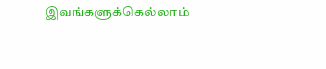இவங்களுக்கெல்லாம்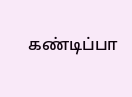கண்டிப்பா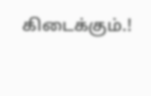கிடைக்கும்.!